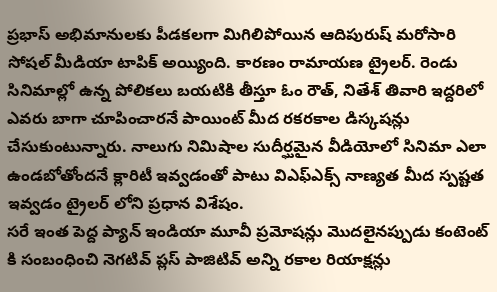ప్రభాస్ అభిమానులకు పీడకలగా మిగిలిపోయిన ఆదిపురుష్ మరోసారి సోషల్ మీడియా టాపిక్ అయ్యింది. కారణం రామాయణ ట్రైలర్. రెండు సినిమాల్లో ఉన్న పోలికలు బయటికి తీస్తూ ఓం రౌత్, నితేశ్ తివారి ఇద్దరిలో ఎవరు బాగా చూపించారనే పాయింట్ మీద రకరకాల డిస్కషన్లు చేసుకుంటున్నారు. నాలుగు నిమిషాల సుదీర్ఘమైన వీడియోలో సినిమా ఎలా ఉండబోతోందనే క్లారిటీ ఇవ్వడంతో పాటు విఎఫ్ఎక్స్ నాణ్యత మీద స్పష్టత ఇవ్వడం ట్రైలర్ లోని ప్రధాన విశేషం.
సరే ఇంత పెద్ద ప్యాన్ ఇండియా మూవీ ప్రమోషన్లు మొదలైనప్పుడు కంటెంట్ కి సంబంధించి నెగటివ్ ప్లస్ పాజిటివ్ అన్ని రకాల రియాక్షన్లు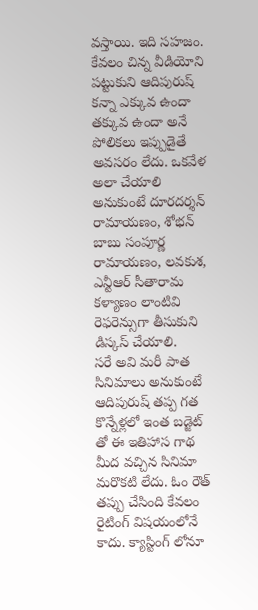వస్తాయి. ఇది సహజం. కేవలం చిన్న వీడియోని పట్టుకుని ఆదిపురుష్ కన్నా ఎక్కువ ఉందా తక్కువ ఉందా అనే పోలికలు ఇప్పుడైతే అవసరం లేదు. ఒకవేళ అలా చేయాలి అనుకుంటే దూరదర్శన్ రామాయణం, శోభన్ బాబు సంపూర్ణ రామాయణం, లవకుశ, ఎన్టీఆర్ సీతారామ కళ్యాణం లాంటివి రెఫరెన్సుగా తీసుకుని డిస్కస్ చేయాలి.
సరే అవి మరీ పాత సినిమాలు అనుకుంటే ఆదిపురుష్ తప్ప గత కొన్నేళ్లలో ఇంత బడ్జెట్ తో ఈ ఇతిహాస గాథ మీద వచ్చిన సినిమా మరొకటి లేదు. ఓం రౌత్ తప్పు చేసింది కేవలం రైటింగ్ విషయంలోనే కాదు. క్యాస్టింగ్ లోనూ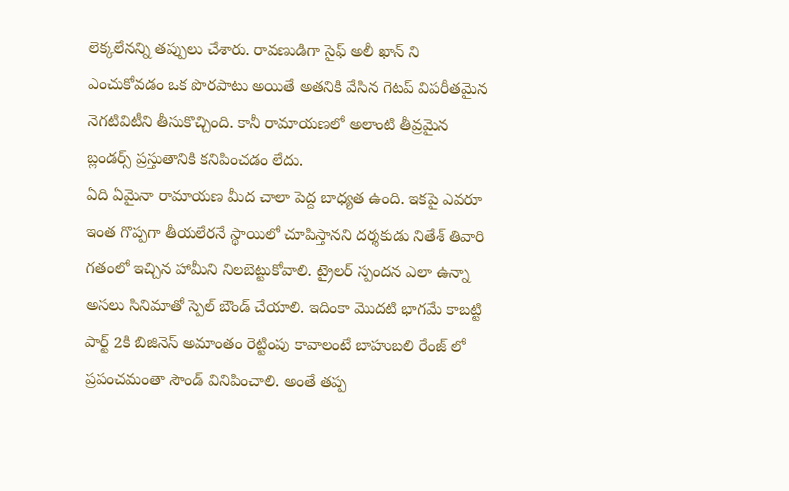లెక్కలేనన్ని తప్పులు చేశారు. రావణుడిగా సైఫ్ అలీ ఖాన్ ని ఎంచుకోవడం ఒక పొరపాటు అయితే అతనికి వేసిన గెటప్ విపరీతమైన నెగటివిటీని తీసుకొచ్చింది. కానీ రామాయణలో అలాంటి తీవ్రమైన బ్లండర్స్ ప్రస్తుతానికి కనిపించడం లేదు.
ఏది ఏమైనా రామాయణ మీద చాలా పెద్ద బాధ్యత ఉంది. ఇకపై ఎవరూ ఇంత గొప్పగా తీయలేరనే స్థాయిలో చూపిస్తానని దర్శకుడు నితేశ్ తివారి గతంలో ఇచ్చిన హామీని నిలబెట్టుకోవాలి. ట్రైలర్ స్పందన ఎలా ఉన్నా అసలు సినిమాతో స్పెల్ బౌండ్ చేయాలి. ఇదింకా మొదటి భాగమే కాబట్టి పార్ట్ 2కి బిజినెస్ అమాంతం రెట్టింపు కావాలంటే బాహుబలి రేంజ్ లో ప్రపంచమంతా సౌండ్ వినిపించాలి. అంతే తప్ప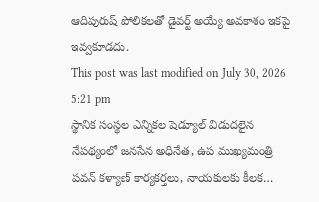ఆదిపురుష్ పోలికలతో డైవర్ట్ అయ్యే అవకాశం ఇకపై ఇవ్వకూడదు.
This post was last modified on July 30, 2026 5:21 pm
స్థానిక సంస్థల ఎన్నికల షెడ్యూల్ విడుదలైన నేపథ్యంలో జనసేన అధినేత, ఉప ముఖ్యమంత్రి పవన్ కళ్యాణ్ కార్యకర్తలు, నాయకులకు కీలక…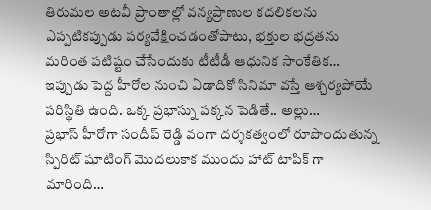తిరుమల అటవీ ప్రాంతాల్లో వన్యప్రాణుల కదలికలను ఎప్పటికప్పుడు పర్యవేక్షించడంతోపాటు, భక్తుల భద్రతను మరింత పటిష్టం చేసేందుకు టీటీడీ ఆధునిక సాంకేతిక…
ఇప్పుడు పెద్ద హీరోల నుంచి ఏడాదికో సినిమా వస్తే ఆశ్చర్యపోయే పరిస్థితి ఉంది. ఒక్క ప్రభాస్ను పక్కన పెడితే.. అల్లు…
ప్రభాస్ హీరోగా సందీప్ రెడ్డి వంగా దర్శకత్వంలో రూపొందుతున్న స్పిరిట్ షూటింగ్ మొదలుకాక ముందు హాట్ టాపిక్ గా మారింది…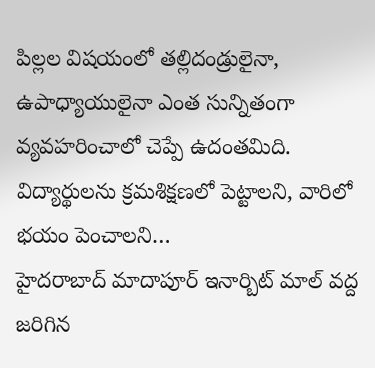పిల్లల విషయంలో తల్లిదండ్రులైనా, ఉపాధ్యాయులైనా ఎంత సున్నితంగా వ్యవహరించాలో చెప్పే ఉదంతమిది. విద్యార్థులను క్రమశిక్షణలో పెట్టాలని, వారిలో భయం పెంచాలని…
హైదరాబాద్ మాదాపూర్ ఇనార్బిట్ మాల్ వద్ద జరిగిన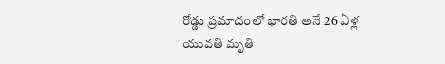రోడ్డు ప్రమాదంలో భారతి అనే 26 ఏళ్ల యువతి మృతి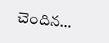చెందిన…